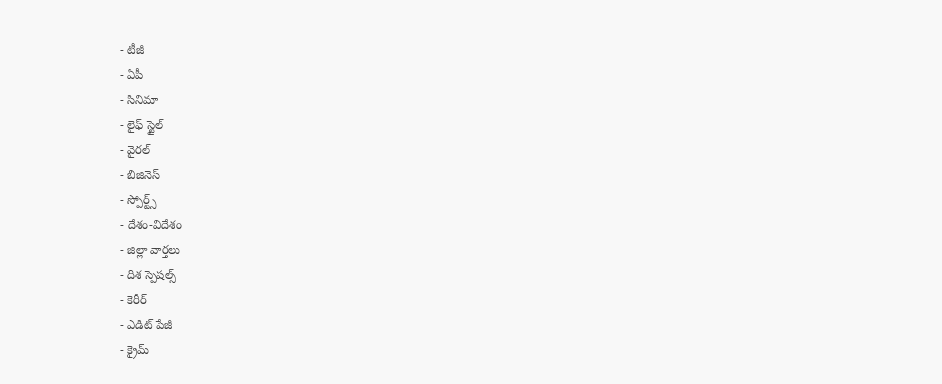- టీజీ
- ఏపీ
- సినిమా
- లైఫ్ స్టైల్
- వైరల్
- బిజినెస్
- స్పోర్ట్స్
- దేశం-విదేశం
- జిల్లా వార్తలు
- దిశ స్పెషల్స్
- కెరీర్
- ఎడిట్ పేజీ
- క్రైమ్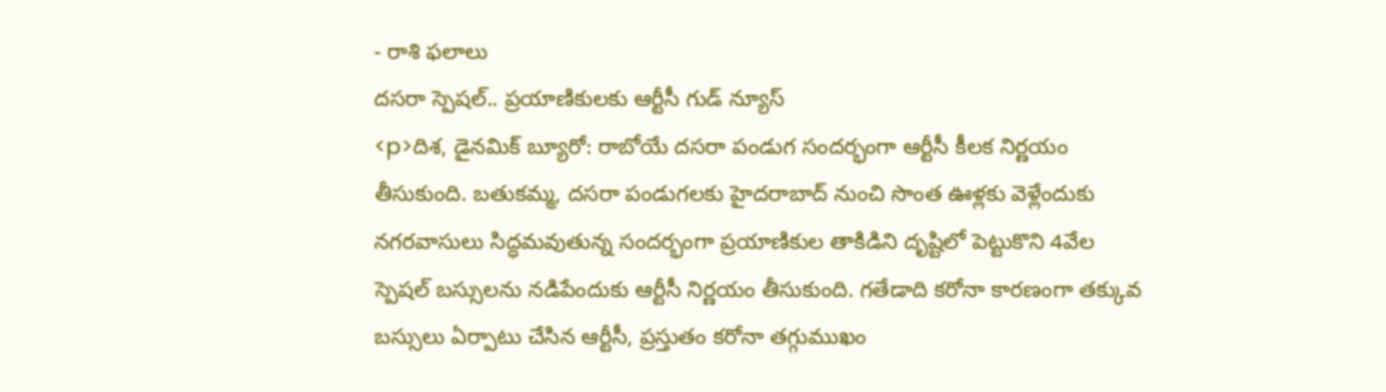- రాశి ఫలాలు
దసరా స్పెషల్.. ప్రయాణికులకు ఆర్టీసీ గుడ్ న్యూస్
<p>దిశ, డైనమిక్ బ్యూరో: రాబోయే దసరా పండుగ సందర్భంగా ఆర్టీసీ కీలక నిర్ణయం తీసుకుంది. బతుకమ్మ, దసరా పండుగలకు హైదరాబాద్ నుంచి సొంత ఊళ్లకు వెళ్లేందుకు నగరవాసులు సిద్ధమవుతున్న సందర్భంగా ప్రయాణికుల తాకిడిని దృష్టిలో పెట్టుకొని 4వేల స్పెషల్ బస్సులను నడిపేందుకు ఆర్టీసీ నిర్ణయం తీసుకుంది. గతేడాది కరోనా కారణంగా తక్కువ బస్సులు ఏర్పాటు చేసిన ఆర్టీసీ, ప్రస్తుతం కరోనా తగ్గుముఖం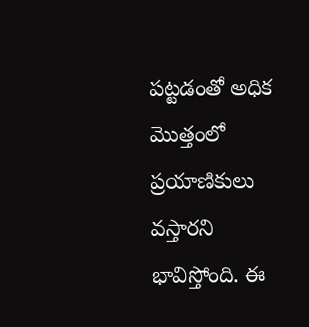పట్టడంతో అధిక మొత్తంలో ప్రయాణికులు వస్తారని భావిస్తోంది. ఈ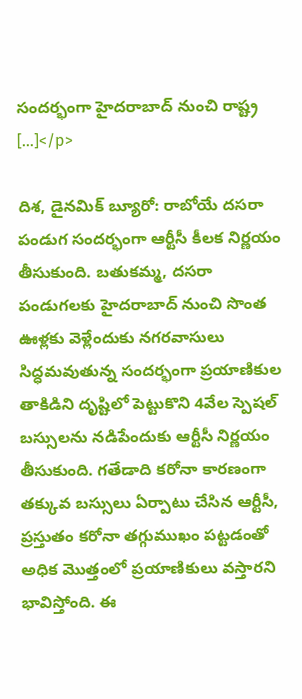సందర్భంగా హైదరాబాద్ నుంచి రాష్ట్ర […]</p>

దిశ, డైనమిక్ బ్యూరో: రాబోయే దసరా పండుగ సందర్భంగా ఆర్టీసీ కీలక నిర్ణయం తీసుకుంది. బతుకమ్మ, దసరా పండుగలకు హైదరాబాద్ నుంచి సొంత ఊళ్లకు వెళ్లేందుకు నగరవాసులు సిద్ధమవుతున్న సందర్భంగా ప్రయాణికుల తాకిడిని దృష్టిలో పెట్టుకొని 4వేల స్పెషల్ బస్సులను నడిపేందుకు ఆర్టీసీ నిర్ణయం తీసుకుంది. గతేడాది కరోనా కారణంగా తక్కువ బస్సులు ఏర్పాటు చేసిన ఆర్టీసీ, ప్రస్తుతం కరోనా తగ్గుముఖం పట్టడంతో అధిక మొత్తంలో ప్రయాణికులు వస్తారని భావిస్తోంది. ఈ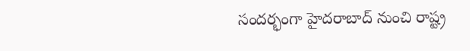సందర్భంగా హైదరాబాద్ నుంచి రాష్ట్ర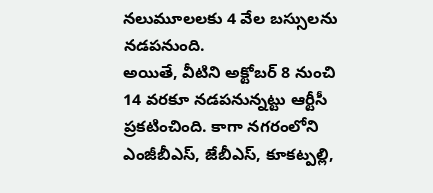నలుమూలలకు 4 వేల బస్సులను నడపనుంది.
అయితే, వీటిని అక్టోబర్ 8 నుంచి 14 వరకూ నడపనున్నట్టు ఆర్టీసీ ప్రకటించింది. కాగా నగరంలోని ఎంజీబీఎస్, జేబీఎస్, కూకట్పల్లి,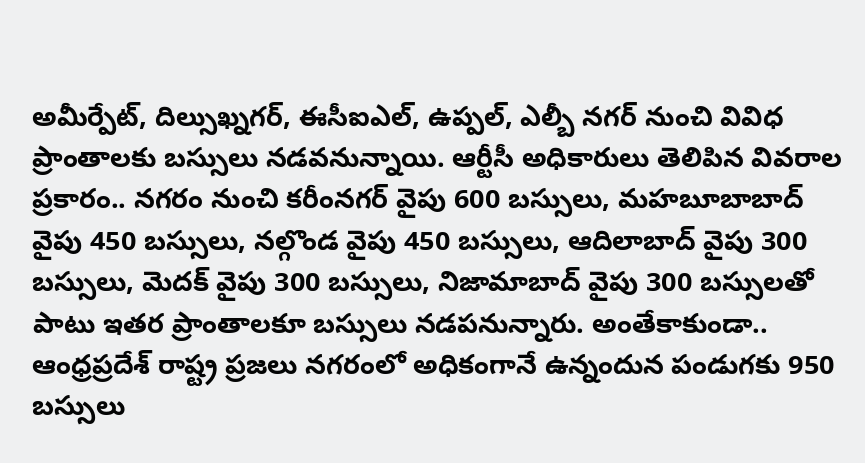అమీర్పేట్, దిల్సుఖ్నగర్, ఈసీఐఎల్, ఉప్పల్, ఎల్బీ నగర్ నుంచి వివిధ ప్రాంతాలకు బస్సులు నడవనున్నాయి. ఆర్టీసీ అధికారులు తెలిపిన వివరాల ప్రకారం.. నగరం నుంచి కరీంనగర్ వైపు 600 బస్సులు, మహబూబాబాద్ వైపు 450 బస్సులు, నల్గొండ వైపు 450 బస్సులు, ఆదిలాబాద్ వైపు 300 బస్సులు, మెదక్ వైపు 300 బస్సులు, నిజామాబాద్ వైపు 300 బస్సులతో పాటు ఇతర ప్రాంతాలకూ బస్సులు నడపనున్నారు. అంతేకాకుండా.. ఆంధ్రప్రదేశ్ రాష్ట్ర ప్రజలు నగరంలో అధికంగానే ఉన్నందున పండుగకు 950 బస్సులు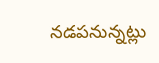నడపనున్నట్లు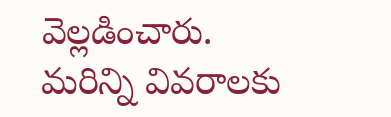వెల్లడించారు. మరిన్ని వివరాలకు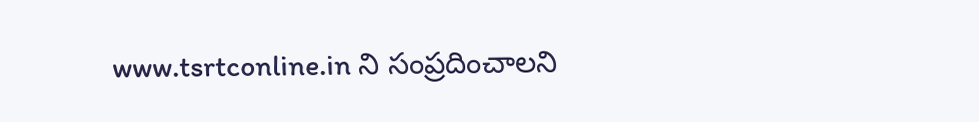www.tsrtconline.in ని సంప్రదించాలని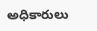అధికారులు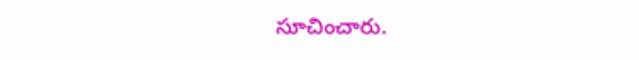సూచించారు.